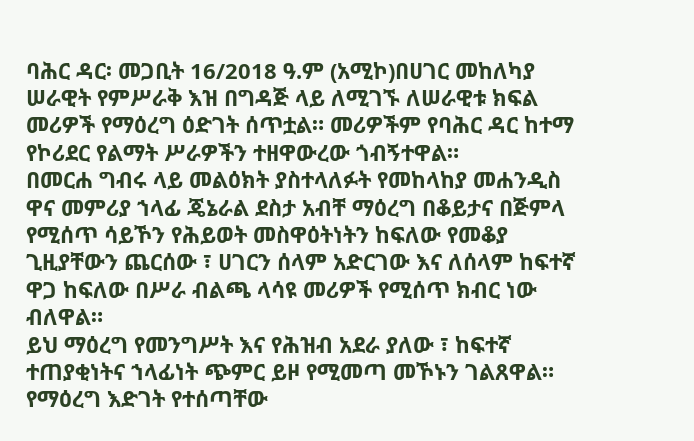ባሕር ዳር፡ መጋቢት 16/2018 ዓ.ም (አሚኮ)በሀገር መከለካያ ሠራዊት የምሥራቅ እዝ በግዳጅ ላይ ለሚገኙ ለሠራዊቱ ክፍል መሪዎች የማዕረግ ዕድገት ሰጥቷል። መሪዎችም የባሕር ዳር ከተማ የኮሪደር የልማት ሥራዎችን ተዘዋውረው ጎብኝተዋል።
በመርሐ ግብሩ ላይ መልዕክት ያስተላለፉት የመከላከያ መሐንዲስ ዋና መምሪያ ኀላፊ ጄኔራል ደስታ አብቸ ማዕረግ በቆይታና በጅምላ የሚሰጥ ሳይኾን የሕይወት መስዋዕትነትን ከፍለው የመቆያ ጊዚያቸውን ጨርሰው ፣ ሀገርን ሰላም አድርገው እና ለሰላም ከፍተኛ ዋጋ ከፍለው በሥራ ብልጫ ላሳዩ መሪዎች የሚሰጥ ክብር ነው ብለዋል።
ይህ ማዕረግ የመንግሥት እና የሕዝብ አደራ ያለው ፣ ከፍተኛ ተጠያቂነትና ኀላፊነት ጭምር ይዞ የሚመጣ መኾኑን ገልጸዋል።
የማዕረግ እድገት የተሰጣቸው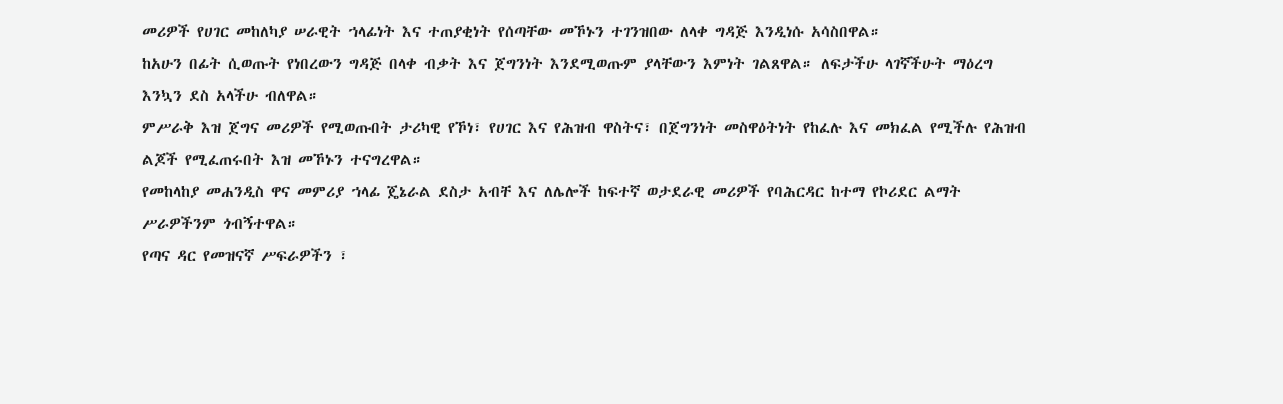መሪዎች የሀገር መከለካያ ሠራዊት ኀላፊነት እና ተጠያቂነት የሰጣቸው መኾኑን ተገንዝበው ለላቀ ግዳጅ እንዲነሱ አሳስበዋል።
ከአሁን በፊት ሲወጡት የነበረውን ግዳጅ በላቀ ብቃት እና ጀግንነት እንደሚወጡም ያላቸውን እምነት ገልጸዋል። ለፍታችሁ ላገኛችሁት ማዕረግ እንኳን ደስ አላችሁ ብለዋል።
ምሥራቅ እዝ ጀግና መሪዎች የሚወጡበት ታሪካዊ የኾነ፣ የሀገር እና የሕዝብ ዋስትና፣ በጀግንነት መስዋዕትነት የከፈሉ እና መክፈል የሚችሉ የሕዝብ ልጆች የሚፈጠሩበት እዝ መኾኑን ተናግረዋል።
የመከላከያ መሐንዲስ ዋና መምሪያ ኀላፊ ጄኔራል ደስታ አብቸ እና ለሌሎች ከፍተኛ ወታደራዊ መሪዎች የባሕርዳር ከተማ የኮሪደር ልማት ሥራዎችንም ጎብኝተዋል።
የጣና ዳር የመዝናኛ ሥፍራዎችን ፣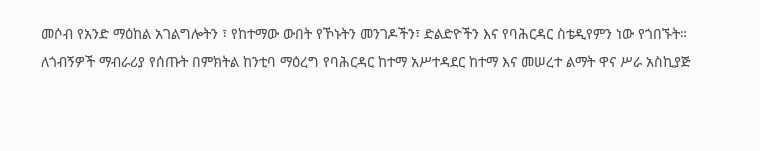መሶብ የአንድ ማዕከል አገልግሎትን ፣ የከተማው ውበት የኾኑትን መንገዶችን፣ ድልድዮችን እና የባሕርዳር ስቴዲየምን ነው የጎበኙት።
ለጎብኝዎች ማብራሪያ የሰጡት በምክትል ከንቲባ ማዕረግ የባሕርዳር ከተማ አሥተዳደር ከተማ እና መሠረተ ልማት ዋና ሥራ አስኪያጅ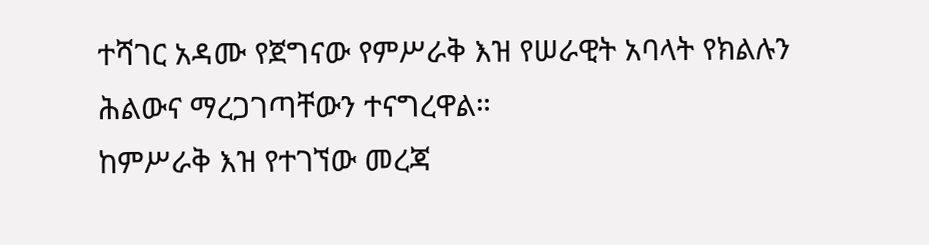ተሻገር አዳሙ የጀግናው የምሥራቅ እዝ የሠራዊት አባላት የክልሉን ሕልውና ማረጋገጣቸውን ተናግረዋል።
ከምሥራቅ እዝ የተገኘው መረጃ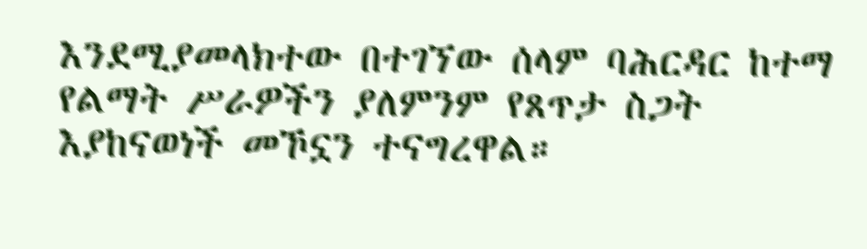እንደሚያመላክተው በተገኘው ሰላም ባሕርዳር ከተማ የልማት ሥራዎችን ያለምንም የጸጥታ ስጋት እያከናወነች መኾኗን ተናግረዋል።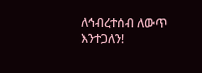ለኅብረተሰብ ለውጥ እንተጋለን!